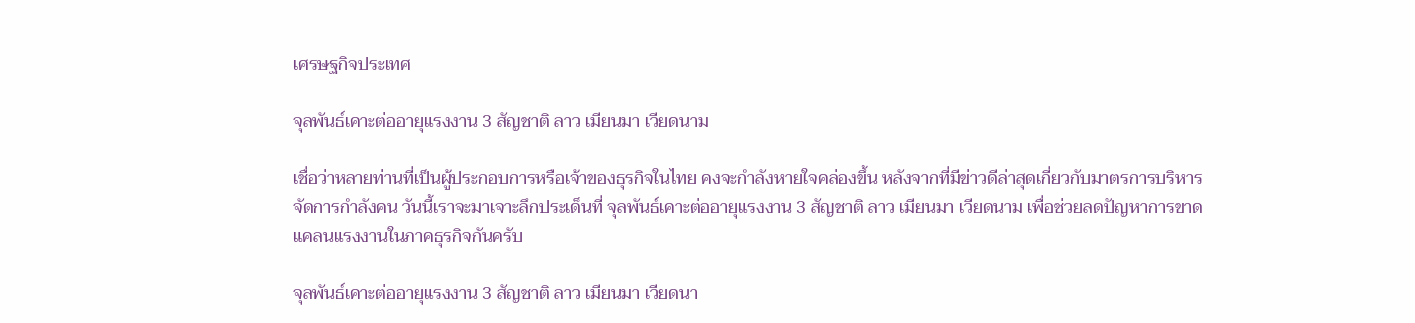เศรษฐกิจประเทศ

จุลพันธ์เคาะต่ออายุแรงงาน 3 สัญชาติ ลาว เมียนมา เวียดนาม

เชื่อว่าหลายท่านที่เป็นผู้ประกอบการหรือเจ้าของธุรกิจในไทย คงจะกำลังหายใจคล่องขึ้น หลังจากที่มีข่าวดีล่าสุดเกี่ยวกับมาตรการบริหารจัดการกำลังคน วันนี้เราจะมาเจาะลึกประเด็นที่ จุลพันธ์เคาะต่ออายุแรงงาน 3 สัญชาติ ลาว เมียนมา เวียดนาม เพื่อช่วยลดปัญหาการขาดแคลนแรงงานในภาคธุรกิจกันครับ

จุลพันธ์เคาะต่ออายุแรงงาน 3 สัญชาติ ลาว เมียนมา เวียดนา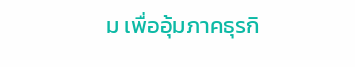ม เพื่ออุ้มภาคธุรกิ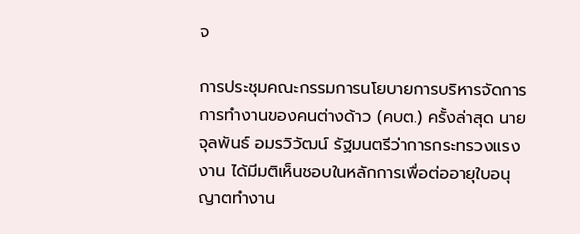จ

การประชุมคณะกรรมการนโยบายการบริหารจัดการการทำงานของคนต่างด้าว (คบต.) ครั้งล่าสุด นายจุลพันธ์ อมรวิวัฒน์ รัฐมนตรีว่าการกระทรวงแรงงาน ได้มีมติเห็นชอบในหลักการเพื่อต่ออายุใบอนุญาตทำงาน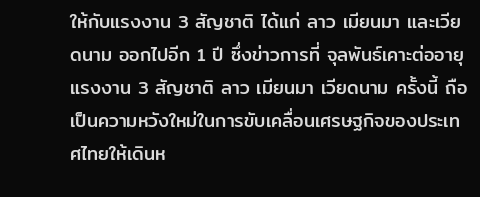ให้กับแรงงาน 3 สัญชาติ ได้แก่ ลาว เมียนมา และเวียดนาม ออกไปอีก 1 ปี ซึ่งข่าวการที่ จุลพันธ์เคาะต่ออายุแรงงาน 3 สัญชาติ ลาว เมียนมา เวียดนาม ครั้งนี้ ถือเป็นความหวังใหม่ในการขับเคลื่อนเศรษฐกิจของประเทศไทยให้เดินห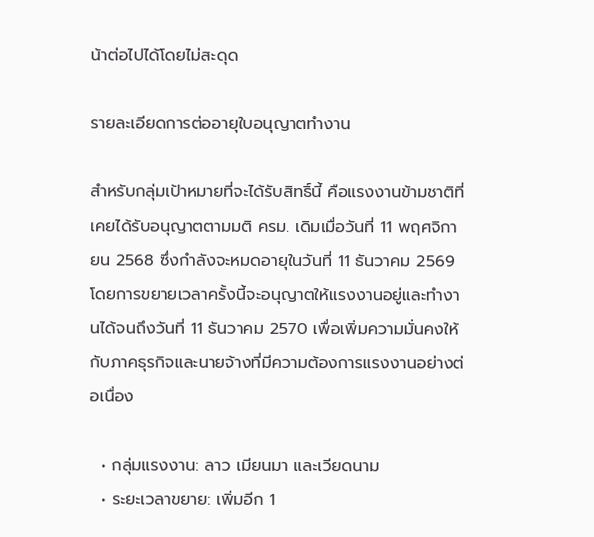น้าต่อไปได้โดยไม่สะดุด

รายละเอียดการต่ออายุใบอนุญาตทำงาน

สำหรับกลุ่มเป้าหมายที่จะได้รับสิทธิ์นี้ คือแรงงานข้ามชาติที่เคยได้รับอนุญาตตามมติ ครม. เดิมเมื่อวันที่ 11 พฤศจิกายน 2568 ซึ่งกำลังจะหมดอายุในวันที่ 11 ธันวาคม 2569 โดยการขยายเวลาครั้งนี้จะอนุญาตให้แรงงานอยู่และทำงานได้จนถึงวันที่ 11 ธันวาคม 2570 เพื่อเพิ่มความมั่นคงให้กับภาคธุรกิจและนายจ้างที่มีความต้องการแรงงานอย่างต่อเนื่อง

  • กลุ่มแรงงาน: ลาว เมียนมา และเวียดนาม
  • ระยะเวลาขยาย: เพิ่มอีก 1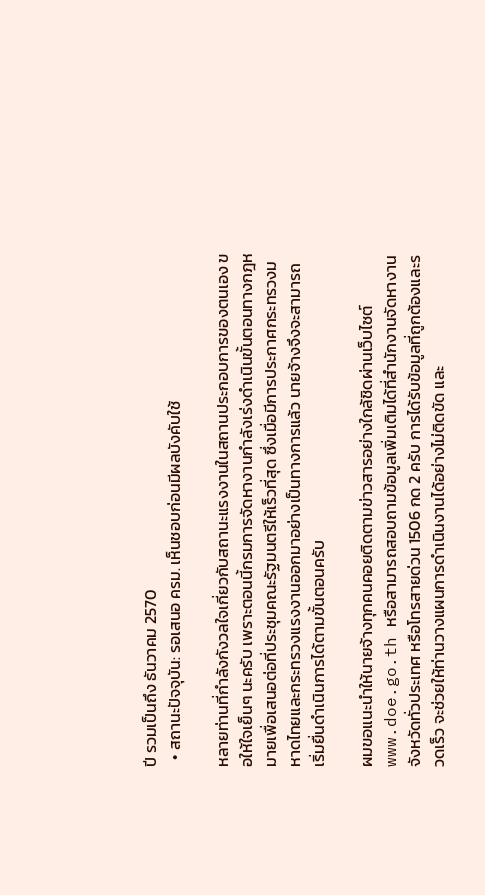ปี รวมเป็นถึง ธันวาคม 2570
  • สถานะปัจจุบัน: รอเสนอ ครม. เห็นชอบก่อนมีผลบังคับใช้

หลายท่านที่กำลังกังวลใจเกี่ยวกับสถานะแรงงานในสถานประกอบการของตนเอง ขอให้ใจเย็นๆ นะครับ เพราะตอนนี้กรมการจัดหางานกำลังเร่งดำเนินขั้นตอนทางกฎหมายเพื่อเสนอต่อที่ประชุมคณะรัฐมนตรีให้เร็วที่สุด ซึ่งเมื่อมีการประกาศกระทรวงมหาดไทยและกระทรวงแรงงานออกมาอย่างเป็นทางการแล้ว นายจ้างจึงจะสามารถเริ่มยื่นดำเนินการได้ตามขั้นตอนครับ

ผมขอแนะนำให้นายจ้างทุกคนคอยติดตามข่าวสารอย่างใกล้ชิดผ่านเว็บไซต์ www.doe.go.th หรือสามารถสอบถามข้อมูลเพิ่มเติมได้ที่สำนักงานจัดหางานจังหวัดทั่วประเทศ หรือโทรสายด่วน 1506 กด 2 ครับ การได้รับข้อมูลที่ถูกต้องและรวดเร็ว จะช่วยให้ท่านวางแผนการดำเนินงานได้อย่างไม่ติดขัด และ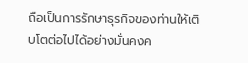ถือเป็นการรักษาธุรกิจของท่านให้เติบโตต่อไปได้อย่างมั่นคงค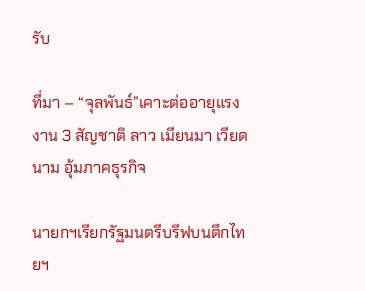รับ

ที่มา – “จุลพันธ์”เคาะต่ออายุแรงงาน 3 สัญชาติ ลาว เมียนมา เวียดนาม อุ้มภาคธุรกิจ

นายกฯเรียกรัฐมนตรีบรีฟบนตึกไทยฯ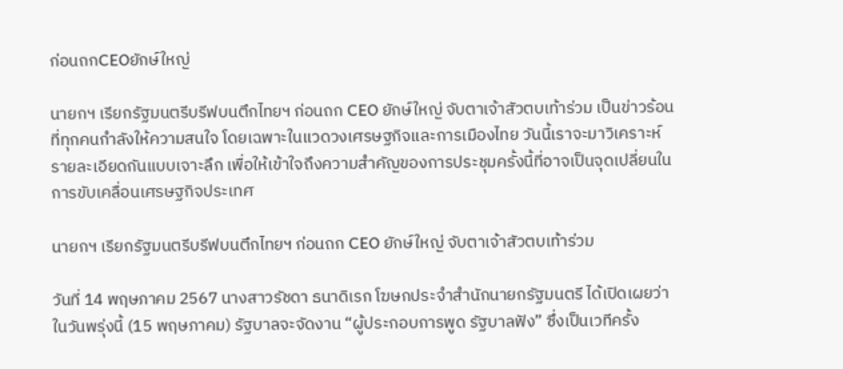ก่อนถกCEOยักษ์ใหญ่

นายกฯ เรียกรัฐมนตรีบรีฟบนตึกไทยฯ ก่อนถก CEO ยักษ์ใหญ่ จับตาเจ้าสัวตบเท้าร่วม เป็นข่าวร้อนที่ทุกคนกำลังให้ความสนใจ โดยเฉพาะในแวดวงเศรษฐกิจและการเมืองไทย วันนี้เราจะมาวิเคราะห์รายละเอียดกันแบบเจาะลึก เพื่อให้เข้าใจถึงความสำคัญของการประชุมครั้งนี้ที่อาจเป็นจุดเปลี่ยนในการขับเคลื่อนเศรษฐกิจประเทศ

นายกฯ เรียกรัฐมนตรีบรีฟบนตึกไทยฯ ก่อนถก CEO ยักษ์ใหญ่ จับตาเจ้าสัวตบเท้าร่วม

วันที่ 14 พฤษภาคม 2567 นางสาวรัชดา ธนาดิเรก โฆษกประจำสำนักนายกรัฐมนตรี ได้เปิดเผยว่า ในวันพรุ่งนี้ (15 พฤษภาคม) รัฐบาลจะจัดงาน “ผู้ประกอบการพูด รัฐบาลฟัง” ซึ่งเป็นเวทีครั้ง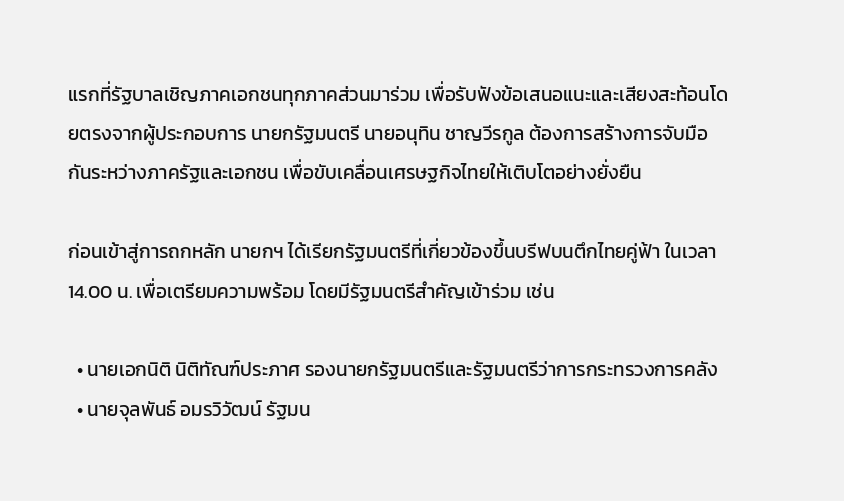แรกที่รัฐบาลเชิญภาคเอกชนทุกภาคส่วนมาร่วม เพื่อรับฟังข้อเสนอแนะและเสียงสะท้อนโดยตรงจากผู้ประกอบการ นายกรัฐมนตรี นายอนุทิน ชาญวีรกูล ต้องการสร้างการจับมือกันระหว่างภาครัฐและเอกชน เพื่อขับเคลื่อนเศรษฐกิจไทยให้เติบโตอย่างยั่งยืน

ก่อนเข้าสู่การถกหลัก นายกฯ ได้เรียกรัฐมนตรีที่เกี่ยวข้องขึ้นบรีฟบนตึกไทยคู่ฟ้า ในเวลา 14.00 น. เพื่อเตรียมความพร้อม โดยมีรัฐมนตรีสำคัญเข้าร่วม เช่น

  • นายเอกนิติ นิติทัณฑ์ประภาศ รองนายกรัฐมนตรีและรัฐมนตรีว่าการกระทรวงการคลัง
  • นายจุลพันธ์ อมรวิวัฒน์ รัฐมน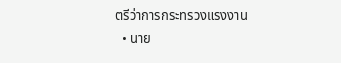ตรีว่าการกระทรวงแรงงาน
  • นาย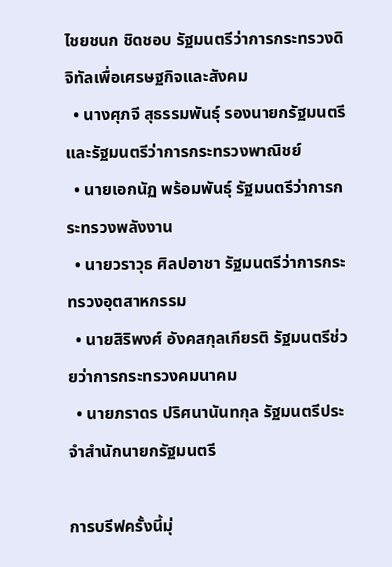ไชยชนก ชิดชอบ รัฐมนตรีว่าการกระทรวงดิจิทัลเพื่อเศรษฐกิจและสังคม
  • นางศุภจี สุธรรมพันธุ์ รองนายกรัฐมนตรีและรัฐมนตรีว่าการกระทรวงพาณิชย์
  • นายเอกนัฏ พร้อมพันธุ์ รัฐมนตรีว่าการกระทรวงพลังงาน
  • นายวราวุธ ศิลปอาชา รัฐมนตรีว่าการกระทรวงอุตสาหกรรม
  • นายสิริพงศ์ อังคสกุลเกียรติ รัฐมนตรีช่วยว่าการกระทรวงคมนาคม
  • นายภราดร ปริศนานันทกุล รัฐมนตรีประจำสำนักนายกรัฐมนตรี

การบรีฟครั้งนี้มุ่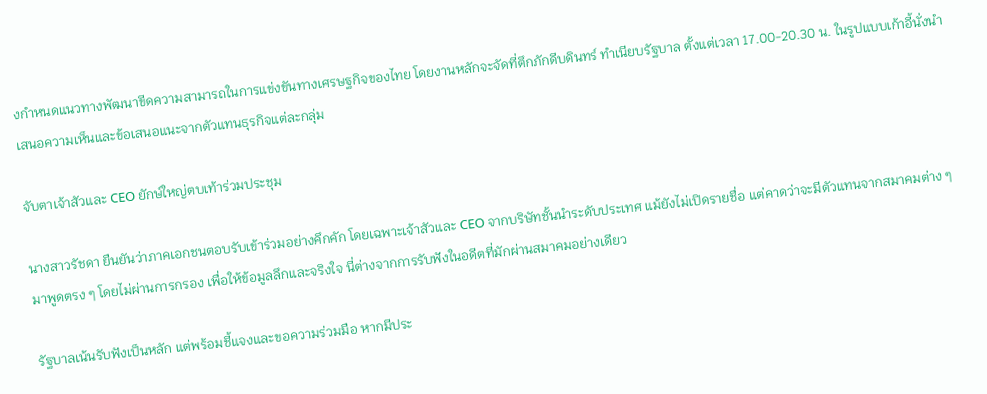งกำหนดแนวทางพัฒนาขีดความสามารถในการแข่งขันทางเศรษฐกิจของไทย โดยงานหลักจะจัดที่ตึกภักดีบดินทร์ ทำเนียบรัฐบาล ตั้งแต่เวลา 17.00-20.30 น. ในรูปแบบเก้าอี้นั่งนำเสนอความเห็นและข้อเสนอแนะจากตัวแทนธุรกิจแต่ละกลุ่ม

จับตาเจ้าสัวและ CEO ยักษ์ใหญ่ตบเท้าร่วมประชุม

นางสาวรัชดา ยืนยันว่าภาคเอกชนตอบรับเข้าร่วมอย่างคึกคัก โดยเฉพาะเจ้าสัวและ CEO จากบริษัทชั้นนำระดับประเทศ แม้ยังไม่เปิดรายชื่อ แต่คาดว่าจะมีตัวแทนจากสมาคมต่าง ๆ มาพูดตรง ๆ โดยไม่ผ่านการกรอง เพื่อให้ข้อมูลลึกและจริงใจ นี่ต่างจากการรับฟังในอดีตที่มักผ่านสมาคมอย่างเดียว

รัฐบาลเน้นรับฟังเป็นหลัก แต่พร้อมชี้แจงและขอความร่วมมือ หากมีประ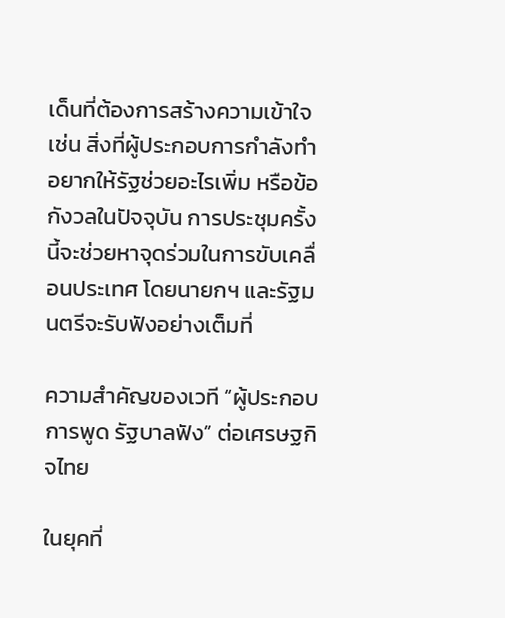เด็นที่ต้องการสร้างความเข้าใจ เช่น สิ่งที่ผู้ประกอบการกำลังทำ อยากให้รัฐช่วยอะไรเพิ่ม หรือข้อกังวลในปัจจุบัน การประชุมครั้งนี้จะช่วยหาจุดร่วมในการขับเคลื่อนประเทศ โดยนายกฯ และรัฐมนตรีจะรับฟังอย่างเต็มที่

ความสำคัญของเวที “ผู้ประกอบการพูด รัฐบาลฟัง” ต่อเศรษฐกิจไทย

ในยุคที่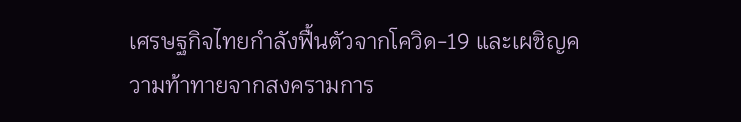เศรษฐกิจไทยกำลังฟื้นตัวจากโควิด-19 และเผชิญความท้าทายจากสงครามการ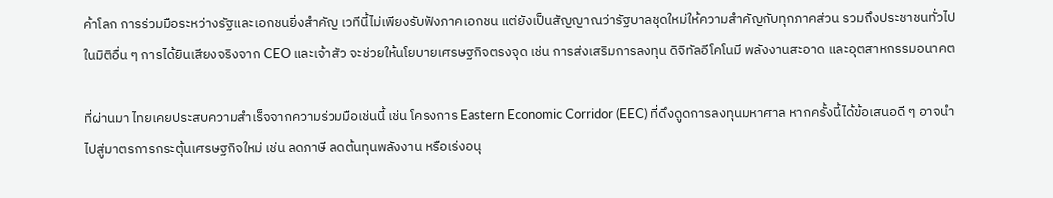ค้าโลก การร่วมมือระหว่างรัฐและเอกชนยิ่งสำคัญ เวทีนี้ไม่เพียงรับฟังภาคเอกชน แต่ยังเป็นสัญญาณว่ารัฐบาลชุดใหม่ให้ความสำคัญกับทุกภาคส่วน รวมถึงประชาชนทั่วไปในมิติอื่น ๆ การได้ยินเสียงจริงจาก CEO และเจ้าสัว จะช่วยให้นโยบายเศรษฐกิจตรงจุด เช่น การส่งเสริมการลงทุน ดิจิทัลอีโคโนมี พลังงานสะอาด และอุตสาหกรรมอนาคต

ที่ผ่านมา ไทยเคยประสบความสำเร็จจากความร่วมมือเช่นนี้ เช่น โครงการ Eastern Economic Corridor (EEC) ที่ดึงดูดการลงทุนมหาศาล หากครั้งนี้ได้ข้อเสนอดี ๆ อาจนำไปสู่มาตรการกระตุ้นเศรษฐกิจใหม่ เช่น ลดภาษี ลดต้นทุนพลังงาน หรือเร่งอนุ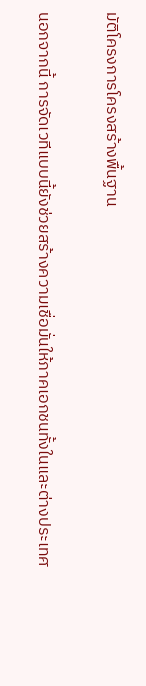มัติโครงการโครงสร้างพื้นฐาน

นอกจากนี้ การจัดเวทีแบบนี้ยังช่วยสร้างความเชื่อมั่นให้ภาคเอกชนทั้งในและต่างประเทศ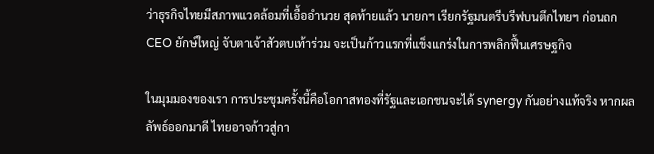ว่าธุรกิจไทยมีสภาพแวดล้อมที่เอื้ออำนวย สุดท้ายแล้ว นายกฯ เรียกรัฐมนตรีบรีฟบนตึกไทยฯ ก่อนถก CEO ยักษ์ใหญ่ จับตาเจ้าสัวตบเท้าร่วม จะเป็นก้าวแรกที่แข็งแกร่งในการพลิกฟื้นเศรษฐกิจ

ในมุมมองของเรา การประชุมครั้งนี้คือโอกาสทองที่รัฐและเอกชนจะได้ synergy กันอย่างแท้จริง หากผลลัพธ์ออกมาดี ไทยอาจก้าวสู่กา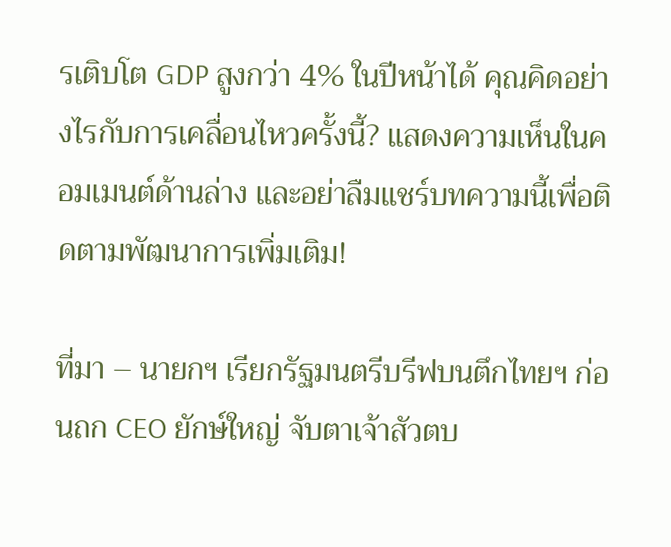รเติบโต GDP สูงกว่า 4% ในปีหน้าได้ คุณคิดอย่างไรกับการเคลื่อนไหวครั้งนี้? แสดงความเห็นในคอมเมนต์ด้านล่าง และอย่าลืมแชร์บทความนี้เพื่อติดตามพัฒนาการเพิ่มเติม!

ที่มา – นายกฯ เรียกรัฐมนตรีบรีฟบนตึกไทยฯ ก่อนถก CEO ยักษ์ใหญ่ จับตาเจ้าสัวตบ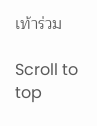เท้าร่วม

Scroll to top